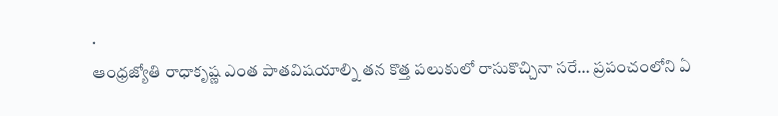.
ఆంధ్రజ్యోతి రాధాకృష్ణ ఎంత పాతవిషయాల్ని తన కొత్త పలుకులో రాసుకొచ్చినా సరే… ప్రపంచంలోని ఏ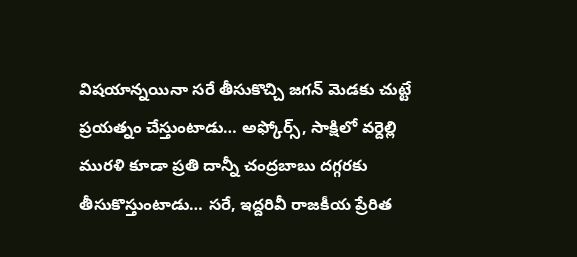విషయాన్నయినా సరే తీసుకొచ్చి జగన్ మెడకు చుట్టే ప్రయత్నం చేస్తుంటాడు… అఫ్కోర్స్, సాక్షిలో వర్దెల్లి మురళి కూడా ప్రతి దాన్నీ చంద్రబాబు దగ్గరకు తీసుకొస్తుంటాడు… సరే, ఇద్దరివీ రాజకీయ ప్రేరిత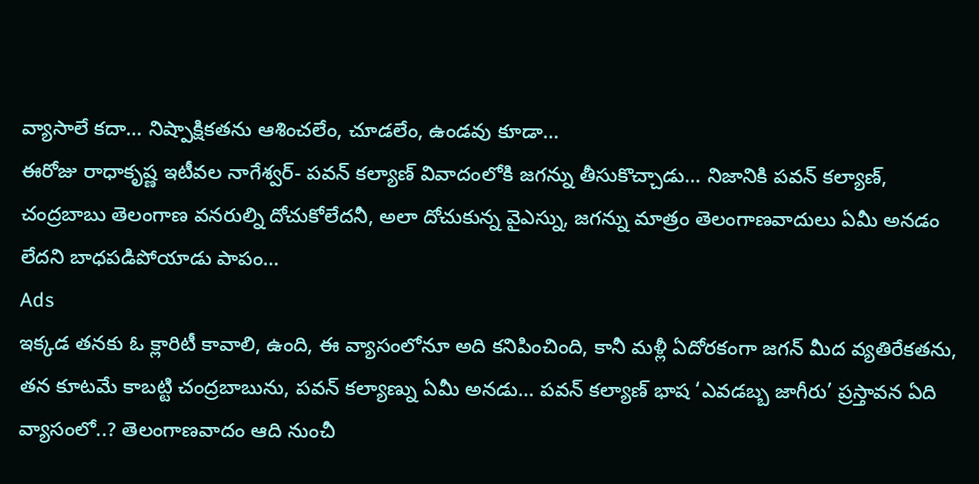వ్యాసాలే కదా… నిష్పాక్షికతను ఆశించలేం, చూడలేం, ఉండవు కూడా…
ఈరోజు రాధాకృష్ణ ఇటీవల నాగేశ్వర్- పవన్ కల్యాణ్ వివాదంలోకి జగన్ను తీసుకొచ్చాడు… నిజానికి పవన్ కల్యాణ్, చంద్రబాబు తెలంగాణ వనరుల్ని దోచుకోలేదనీ, అలా దోచుకున్న వైఎస్ను, జగన్ను మాత్రం తెలంగాణవాదులు ఏమీ అనడం లేదని బాధపడిపోయాడు పాపం…
Ads
ఇక్కడ తనకు ఓ క్లారిటీ కావాలి, ఉంది, ఈ వ్యాసంలోనూ అది కనిపించింది, కానీ మళ్లీ ఏదోరకంగా జగన్ మీద వ్యతిరేకతను, తన కూటమే కాబట్టి చంద్రబాబును, పవన్ కల్యాణ్ను ఏమీ అనడు… పవన్ కల్యాణ్ భాష ‘ఎవడబ్బ జాగీరు’ ప్రస్తావన ఏది వ్యాసంలో..? తెలంగాణవాదం ఆది నుంచీ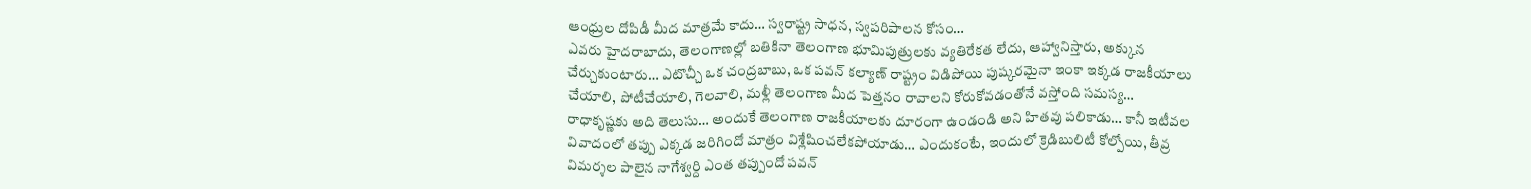ఆంధ్రుల దోపిడీ మీద మాత్రమే కాదు… స్వరాష్ట్ర సాధన, స్వపరిపాలన కోసం…
ఎవరు హైదరాబాదు, తెలంగాణల్లో బతికినా తెలంగాణ భూమిపుత్రులకు వ్యతిరేకత లేదు, ఆహ్వానిస్తారు, అక్కున చేర్చుకుంటారు… ఎటొచ్చీ ఒక చంద్రబాబు, ఒక పవన్ కల్యాణ్ రాష్ట్రం విడిపోయి పుష్కరమైనా ఇంకా ఇక్కడ రాజకీయాలు చేయాలి, పోటీచేయాలి, గెలవాలి, మళ్లీ తెలంగాణ మీద పెత్తనం రావాలని కోరుకోవడంతోనే వస్తోంది సమస్య…
రాధాకృష్ణకు అది తెలుసు… అందుకే తెలంగాణ రాజకీయాలకు దూరంగా ఉండండి అని హితవు పలికాడు… కానీ ఇటీవల వివాదంలో తప్పు ఎక్కడ జరిగిందో మాత్రం విశ్లేషించలేకపోయాడు… ఎందుకంటే, ఇందులో క్రెడిబులిటీ కోల్పోయి, తీవ్ర విమర్శల పాలైన నాగేశ్వర్ది ఎంత తప్పుందో పవన్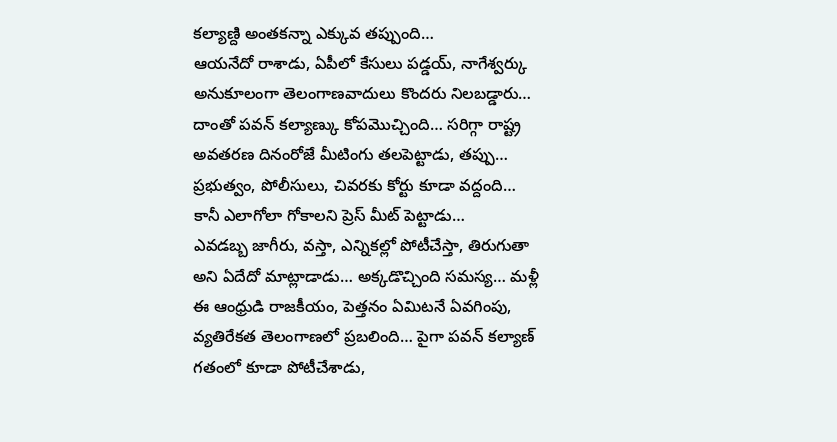కల్యాణ్ది అంతకన్నా ఎక్కువ తప్పుంది…
ఆయనేదో రాశాడు, ఏపీలో కేసులు పడ్డయ్, నాగేశ్వర్కు అనుకూలంగా తెలంగాణవాదులు కొందరు నిలబడ్డారు… దాంతో పవన్ కల్యాణ్కు కోపమొచ్చింది… సరిగ్గా రాష్ట్ర అవతరణ దినంరోజే మీటింగు తలపెట్టాడు, తప్పు… ప్రభుత్వం, పోలీసులు, చివరకు కోర్టు కూడా వద్దంది… కానీ ఎలాగోలా గోకాలని ప్రెస్ మీట్ పెట్టాడు…
ఎవడబ్బ జాగీరు, వస్తా, ఎన్నికల్లో పోటీచేస్తా, తిరుగుతా అని ఏదేదో మాట్లాడాడు… అక్కడొచ్చింది సమస్య… మళ్లీ ఈ ఆంధ్రుడి రాజకీయం, పెత్తనం ఏమిటనే ఏవగింపు, వ్యతిరేకత తెలంగాణలో ప్రబలింది… పైగా పవన్ కల్యాణ్ గతంలో కూడా పోటీచేశాడు,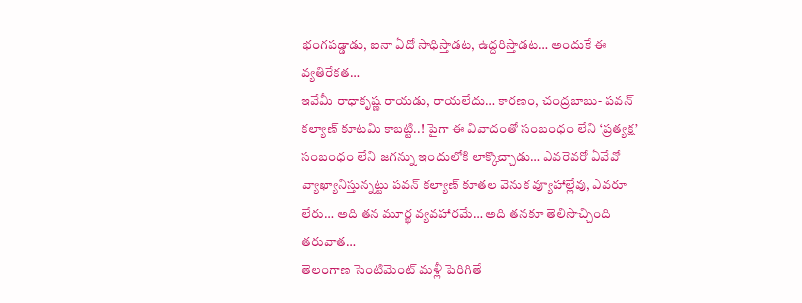భంగపడ్డాడు, ఐనా ఏదో సాధిస్తాడట, ఉద్దరిస్తాడట… అందుకే ఈ వ్యతిరేకత…
ఇవేమీ రాధాకృష్ణ రాయడు, రాయలేదు… కారణం, చంద్రబాబు- పవన్ కల్యాణ్ కూటమి కాబట్టి..! పైగా ఈ వివాదంతో సంబంధం లేని ‘ప్రత్యక్ష’ సంబంధం లేని జగన్ను ఇందులోకి లాక్కొచ్చాడు… ఎవరెవరో ఏవేవో వ్యాఖ్యానిస్తున్నట్టు పవన్ కల్యాణ్ కూతల వెనుక వ్యూహాల్లేవు, ఎవరూ లేరు… అది తన మూర్ఖ వ్యవహారమే… అది తనకూ తెలిసొచ్చింది తరువాత…
తెలంగాణ సెంటిమెంట్ మళ్లీ పెరిగితే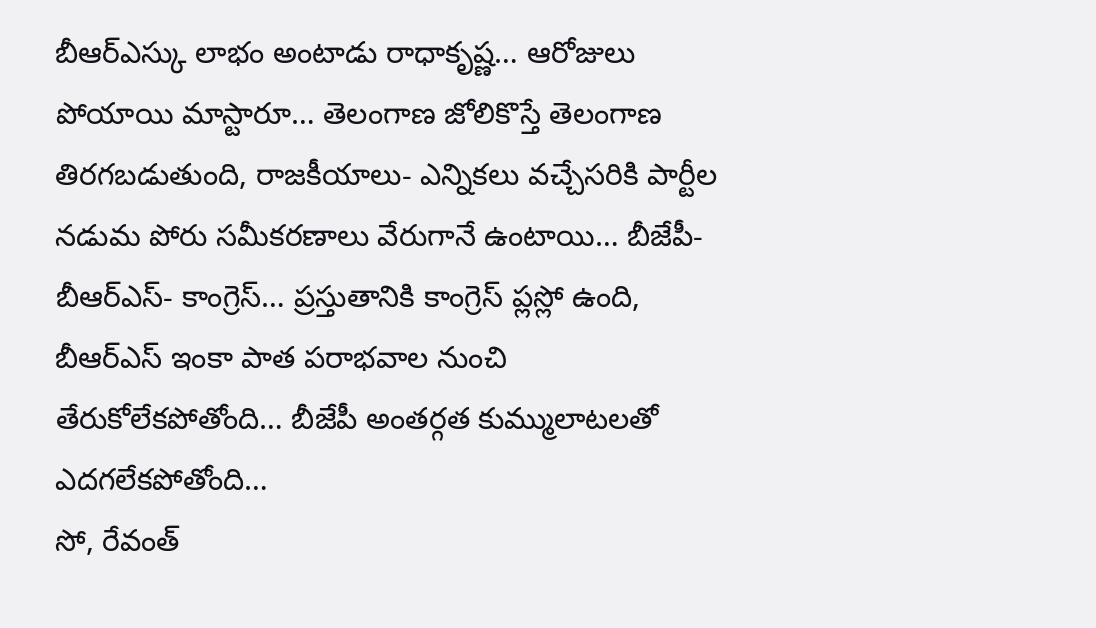బీఆర్ఎస్కు లాభం అంటాడు రాధాకృష్ణ… ఆరోజులు పోయాయి మాస్టారూ… తెలంగాణ జోలికొస్తే తెలంగాణ తిరగబడుతుంది, రాజకీయాలు- ఎన్నికలు వచ్చేసరికి పార్టీల నడుమ పోరు సమీకరణాలు వేరుగానే ఉంటాయి… బీజేపీ- బీఆర్ఎస్- కాంగ్రెస్… ప్రస్తుతానికి కాంగ్రెస్ ప్లస్లో ఉంది, బీఆర్ఎస్ ఇంకా పాత పరాభవాల నుంచి తేరుకోలేకపోతోంది… బీజేపీ అంతర్గత కుమ్ములాటలతో ఎదగలేకపోతోంది…
సో, రేవంత్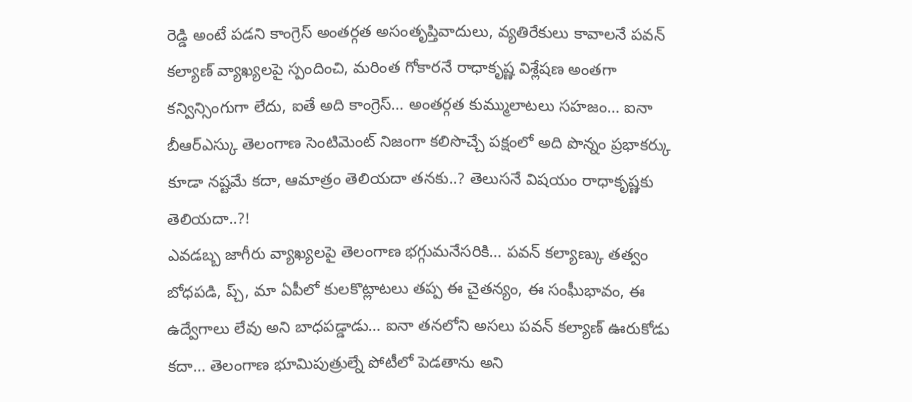రెడ్డి అంటే పడని కాంగ్రెస్ అంతర్గత అసంతృప్తివాదులు, వ్యతిరేకులు కావాలనే పవన్ కల్యాణ్ వ్యాఖ్యలపై స్పందించి, మరింత గోకారనే రాధాకృష్ణ విశ్లేషణ అంతగా కన్విన్సింగుగా లేదు, ఐతే అది కాంగ్రెస్… అంతర్గత కుమ్ములాటలు సహజం… ఐనా బీఆర్ఎస్కు తెలంగాణ సెంటిమెంట్ నిజంగా కలిసొచ్చే పక్షంలో అది పొన్నం ప్రభాకర్కు కూడా నష్టమే కదా, ఆమాత్రం తెలియదా తనకు..? తెలుసనే విషయం రాధాకృష్ణకు తెలియదా..?!
ఎవడబ్బ జాగీరు వ్యాఖ్యలపై తెలంగాణ భగ్గుమనేసరికి… పవన్ కల్యాణ్కు తత్వం బోధపడి, ప్చ్, మా ఏపీలో కులకొట్లాటలు తప్ప ఈ చైతన్యం, ఈ సంఘీభావం, ఈ ఉద్వేగాలు లేవు అని బాధపడ్డాడు… ఐనా తనలోని అసలు పవన్ కల్యాణ్ ఊరుకోడు కదా… తెలంగాణ భూమిపుత్రుల్నే పోటీలో పెడతాను అని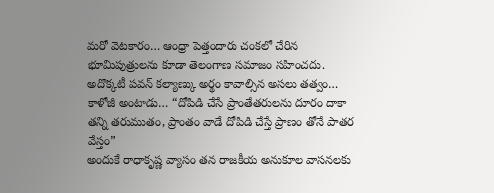మరో వెటకారం… ఆంధ్రా పెత్తందారు చంకలో చేరిన భూమిపుత్రులను కూడా తెలంగాణ సమాజం సహించదు. అదొక్కటీ పవన్ కల్యాణ్కు అర్థం కావాల్సిన అసలు తత్వం…
కాళోజీ అంటాడు… “దోపిడి చేసే ప్రాంతేతరులను దూరం దాకా తన్ని తరుముతం, ప్రాంతం వాడే దోపిడి చేస్తే ప్రాణం తోనే పాతర వేస్తం”
అందుకే రాధాకృష్ణ వ్యాసం తన రాజకీయ అనుకూల వాసనలకు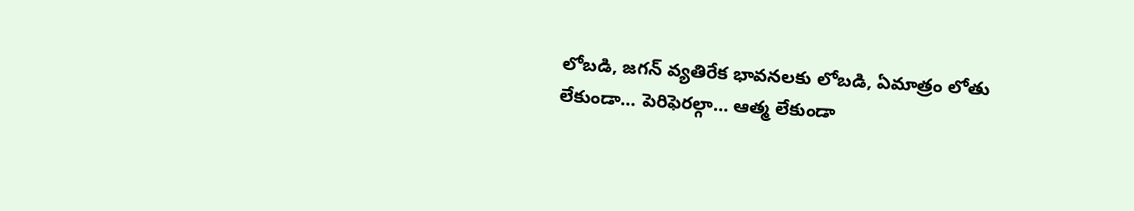లోబడి, జగన్ వ్యతిరేక భావనలకు లోబడి, ఏమాత్రం లోతు లేకుండా… పెరిఫెరల్గా… ఆత్మ లేకుండా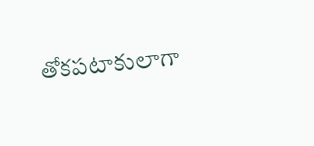తోకపటాకులాగా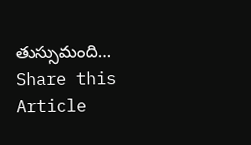తుస్సుమంది…
Share this Article